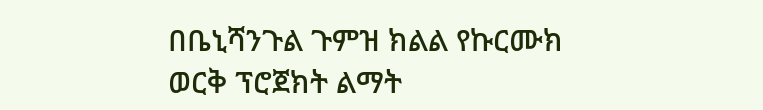በቤኒሻንጉል ጉምዝ ክልል የኩርሙክ ወርቅ ፕሮጀክት ልማት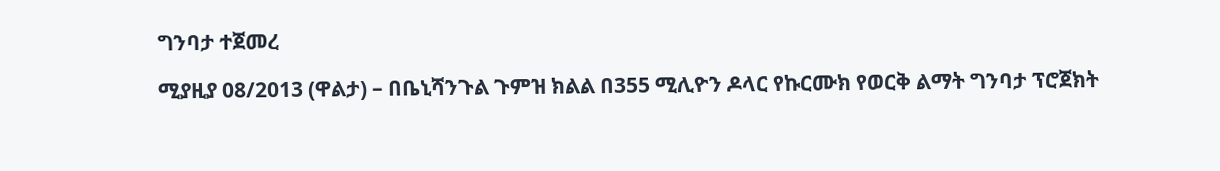ግንባታ ተጀመረ

ሚያዚያ 08/2013 (ዋልታ) – በቤኒሻንጉል ጉምዝ ክልል በ355 ሚሊዮን ዶላር የኩርሙክ የወርቅ ልማት ግንባታ ፕሮጀክት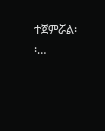ተጀምሯል፡፡…